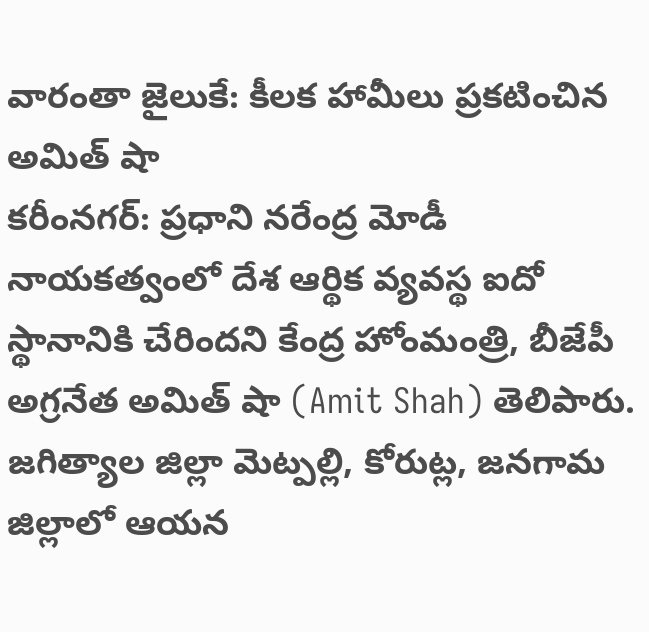వారంతా జైలుకే: కీలక హామీలు ప్రకటించిన అమిత్ షా
కరీంనగర్: ప్రధాని నరేంద్ర మోడీ నాయకత్వంలో దేశ ఆర్థిక వ్యవస్థ ఐదో స్థానానికి చేరిందని కేంద్ర హోంమంత్రి, బీజేపీ అగ్రనేత అమిత్ షా (Amit Shah) తెలిపారు. జగిత్యాల జిల్లా మెట్పల్లి, కోరుట్ల, జనగామ జిల్లాలో ఆయన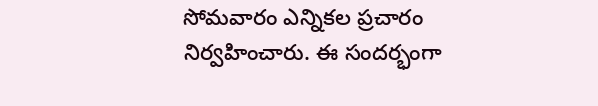సోమవారం ఎన్నికల ప్రచారం నిర్వహించారు. ఈ సందర్భంగా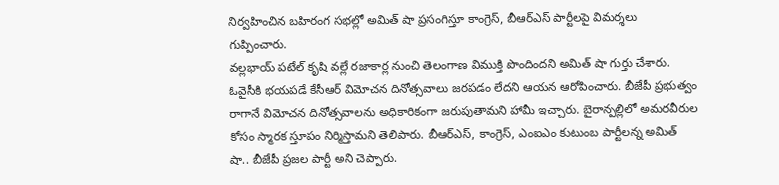నిర్వహించిన బహిరంగ సభల్లో అమిత్ షా ప్రసంగిస్తూ కాంగ్రెస్, బీఆర్ఎస్ పార్టీలపై విమర్శలు గుప్పించారు.
వల్లభాయ్ పటేల్ కృషి వల్లే రజాకార్ల నుంచి తెలంగాణ విముక్తి పొందిందని అమిత్ షా గుర్తు చేశారు. ఓవైసీకి భయపడే కేసీఆర్ విమోచన దినోత్సవాలు జరపడం లేదని ఆయన ఆరోపించారు. బీజేపీ ప్రభుత్వం రాగానే విమోచన దినోత్సవాలను అధికారికంగా జరుపుతామని హామీ ఇచ్చారు. బైరాన్పల్లిలో అమరవీరుల కోసం స్మారక స్తూపం నిర్మిస్తామని తెలిపారు. బీఆర్ఎస్, కాంగ్రెస్, ఎంఐఎం కుటుంబ పార్టీలన్న అమిత్ షా.. బీజేపీ ప్రజల పార్టీ అని చెప్పారు.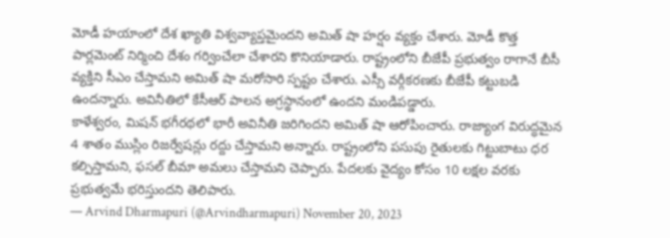మోడీ హయాంలో దేశ ఖ్యాతి విశ్వవ్యాప్తమైందని అమిత్ షా హర్షం వ్యక్తం చేశారు. మోడీ కొత్త పార్లమెంట్ నిర్మించి దేశం గర్వించేలా చేశారని కొనియాడారు. రాష్ట్రంలోని బీజేపీ ప్రభుత్వం రాగానే బీసీ వ్యక్తిని సీఎం చేస్తామని అమిత్ షా మరోసారి స్పష్టం చేశారు. ఎస్సీ వర్గీకరణకు బీజేపీ కట్టుబడి ఉందన్నారు. అవినీతిలో కేసీఆర్ పాలన అగ్రస్థానంలో ఉందని మండిపడ్డారు.
కాళేశ్వరం, మిషన్ భగీరథలో భారీ అవినీతి జరిగిందని అమిత్ షా ఆరోపించారు. రాజ్యాంగ విరుద్ధమైన 4 శాతం ముస్లిం రిజర్వేషన్లు రద్దు చేస్తామని అన్నారు. రాష్ట్రంలోని పసుపు రైతులకు గిట్టుబాటు ధర కల్పిస్తామని, ఫసల్ బీమా అమలు చేస్తామని చెప్పారు. పేదలకు వైద్యం కోసం 10 లక్షల వరకు ప్రభుత్వమే భరిస్తుందని తెలిపారు.
— Arvind Dharmapuri (@Arvindharmapuri) November 20, 2023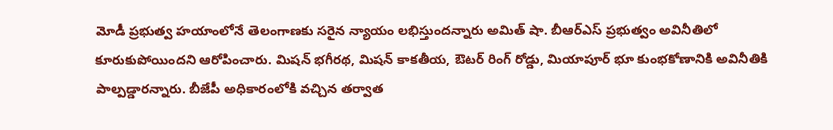మోడీ ప్రభుత్వ హయాంలోనే తెలంగాణకు సరైన న్యాయం లభిస్తుందన్నారు అమిత్ షా. బీఆర్ఎస్ ప్రభుత్వం అవినీతిలో కూరుకుపోయిందని ఆరోపించారు. మిషన్ భగీరథ, మిషన్ కాకతీయ, ఔటర్ రింగ్ రోడ్డు, మియాపూర్ భూ కుంభకోణానికి అవినీతికి పాల్పడ్డారన్నారు. బీజేపీ అధికారంలోకి వచ్చిన తర్వాత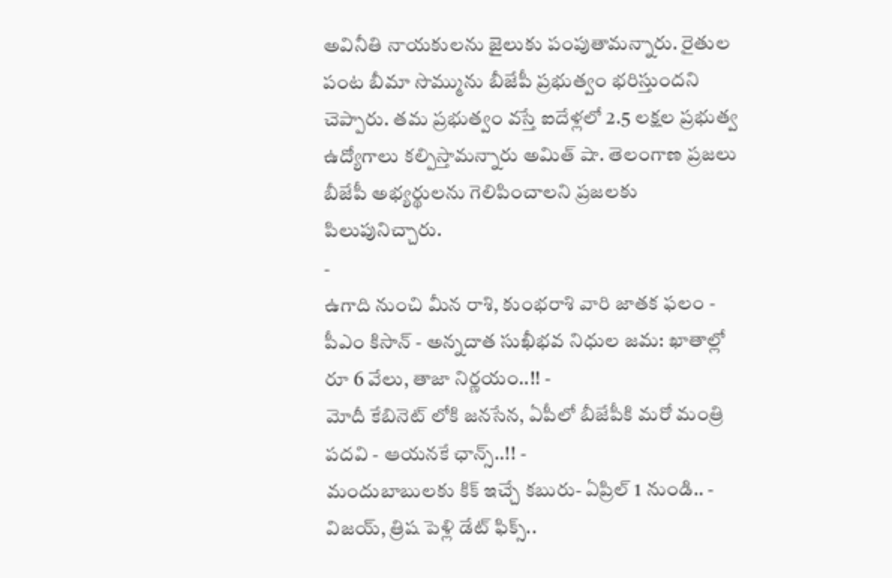అవినీతి నాయకులను జైలుకు పంపుతామన్నారు. రైతుల పంట బీమా సొమ్మును బీజేపీ ప్రభుత్వం భరిస్తుందని చెప్పారు. తమ ప్రభుత్వం వస్తే ఐదేళ్లలో 2.5 లక్షల ప్రభుత్వ ఉద్యోగాలు కల్పిస్తామన్నారు అమిత్ షా. తెలంగాణ ప్రజలు బీజేపీ అభ్యర్థులను గెలిపించాలని ప్రజలకు పిలుపునిచ్చారు.
-
ఉగాది నుంచి మీన రాశి, కుంభరాశి వారి జాతక ఫలం -
పీఎం కిసాన్ - అన్నదాత సుఖీభవ నిధుల జమ: ఖాతాల్లో రూ 6 వేలు, తాజా నిర్ణయం..!! -
మోదీ కేబినెట్ లోకి జనసేన, ఏపీలో బీజేపీకి మరో మంత్రి పదవి - ఆయనకే ఛాన్స్..!! -
మందుబాబులకు కిక్ ఇచ్చే కబురు- ఏప్రిల్ 1 నుండి.. -
విజయ్, త్రిష పెళ్లి డేట్ ఫిక్స్..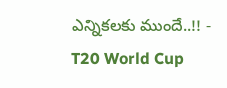ఎన్నికలకు ముందే..!! -
T20 World Cup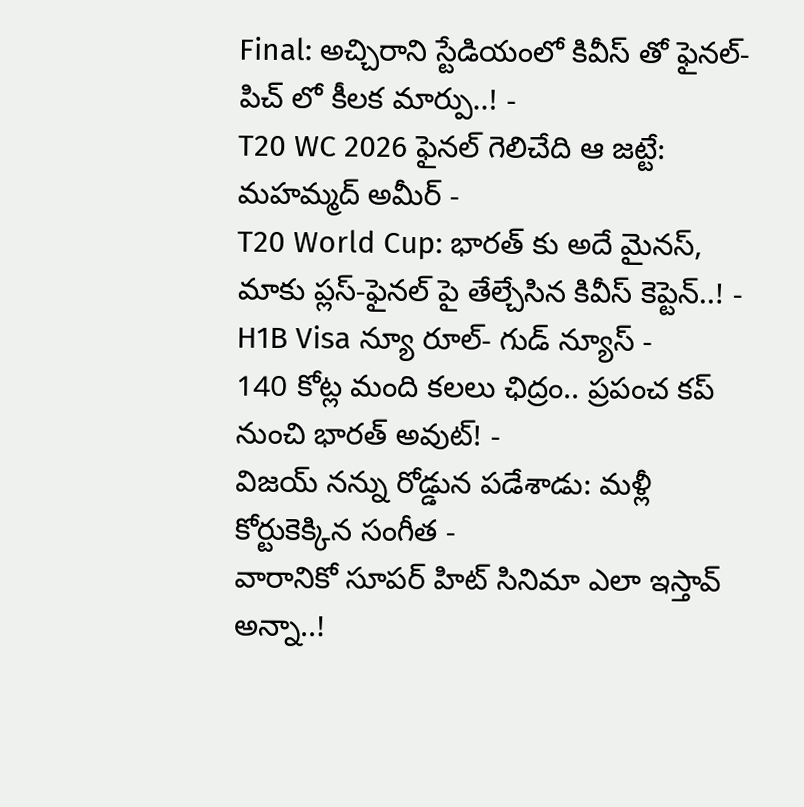Final: అచ్చిరాని స్టేడియంలో కివీస్ తో ఫైనల్-పిచ్ లో కీలక మార్పు..! -
T20 WC 2026 ఫైనల్ గెలిచేది ఆ జట్టే: మహమ్మద్ అమీర్ -
T20 World Cup: భారత్ కు అదే మైనస్, మాకు ప్లస్-ఫైనల్ పై తేల్చేసిన కివీస్ కెప్టెన్..! -
H1B Visa న్యూ రూల్- గుడ్ న్యూస్ -
140 కోట్ల మంది కలలు ఛిద్రం.. ప్రపంచ కప్ నుంచి భారత్ అవుట్! -
విజయ్ నన్ను రోడ్డున పడేశాడు: మళ్లీ కోర్టుకెక్కిన సంగీత -
వారానికో సూపర్ హిట్ సినిమా ఎలా ఇస్తావ్ అన్నా..!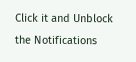Click it and Unblock the Notifications